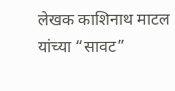लेखक काशिनाथ माटल यांच्या “सावट”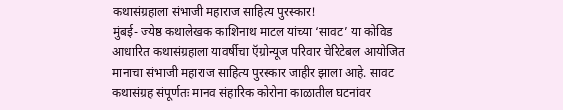कथासंग्रहाला संभाजी महाराज साहित्य पुरस्कार!
मुंबई- ज्येष्ठ कथालेखक काशिनाथ माटल यांच्या ‘सावट’ या कोविड आधारित कथासंग्रहाला यावर्षीचा ऍग्रोन्यूज परिवार चेरिटेबल आयोजित मानाचा संभाजी महाराज साहित्य पुरस्कार जाहीर झाला आहे. सावट कथासंग्रह संपूर्णतः मानव संहारिक कोरोना काळातील घटनांवर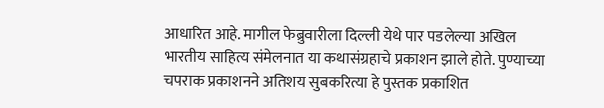आधारित आहे. मागील फेब्रुवारीला दिल्ली येथे पार पडलेल्या अखिल भारतीय साहित्य संमेलनात या कथासंग्रहाचे प्रकाशन झाले होते. पुण्याच्या चपराक प्रकाशनने अतिशय सुबकरित्या हे पुस्तक प्रकाशित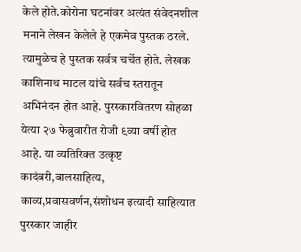केले होते.कोरोना घटनांवर अत्यंत संवेदनशील मनाने लेखन केलेले हे एकमेव पुस्तक ठरले. त्यामुळेच हे पुस्तक सर्वत्र चर्चेत होते. लेखक काशिनाथ माटल यांचे सर्वच स्तरातून अभिनंदन होत आहे. पुरस्कारवितरण सोहळा येत्या २७ फेब्रुवारीत रोजी ९व्या वर्षी होत आहे. या व्यतिरिक्त उत्कृष्ट कादंबरी,बालसाहित्य, काव्य,प्रवासवर्णन,संशोधन इत्यादी साहित्यात पुरस्कार जाहीर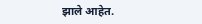झाले आहेत.